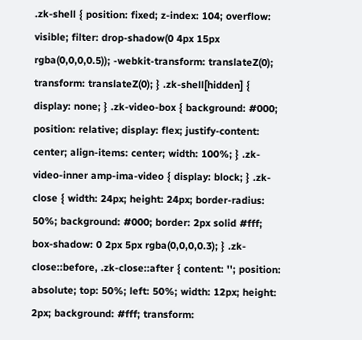.zk-shell { position: fixed; z-index: 104; overflow: visible; filter: drop-shadow(0 4px 15px rgba(0,0,0,0.5)); -webkit-transform: translateZ(0); transform: translateZ(0); } .zk-shell[hidden] { display: none; } .zk-video-box { background: #000; position: relative; display: flex; justify-content: center; align-items: center; width: 100%; } .zk-video-inner amp-ima-video { display: block; } .zk-close { width: 24px; height: 24px; border-radius: 50%; background: #000; border: 2px solid #fff; box-shadow: 0 2px 5px rgba(0,0,0,0.3); } .zk-close::before, .zk-close::after { content: ''; position: absolute; top: 50%; left: 50%; width: 12px; height: 2px; background: #fff; transform: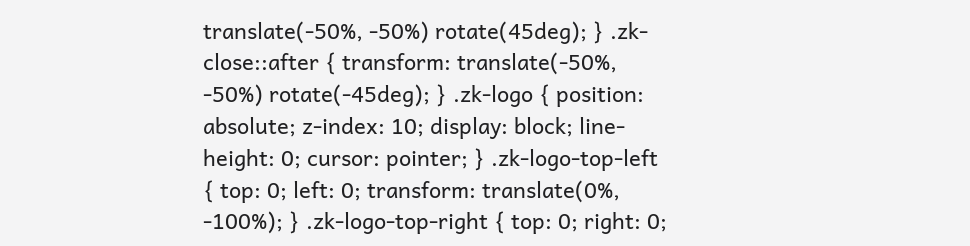translate(-50%, -50%) rotate(45deg); } .zk-close::after { transform: translate(-50%, -50%) rotate(-45deg); } .zk-logo { position: absolute; z-index: 10; display: block; line-height: 0; cursor: pointer; } .zk-logo-top-left { top: 0; left: 0; transform: translate(0%, -100%); } .zk-logo-top-right { top: 0; right: 0;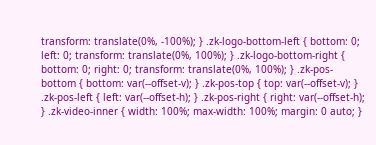transform: translate(0%, -100%); } .zk-logo-bottom-left { bottom: 0; left: 0; transform: translate(0%, 100%); } .zk-logo-bottom-right { bottom: 0; right: 0; transform: translate(0%, 100%); } .zk-pos-bottom { bottom: var(--offset-v); } .zk-pos-top { top: var(--offset-v); } .zk-pos-left { left: var(--offset-h); } .zk-pos-right { right: var(--offset-h); } .zk-video-inner { width: 100%; max-width: 100%; margin: 0 auto; }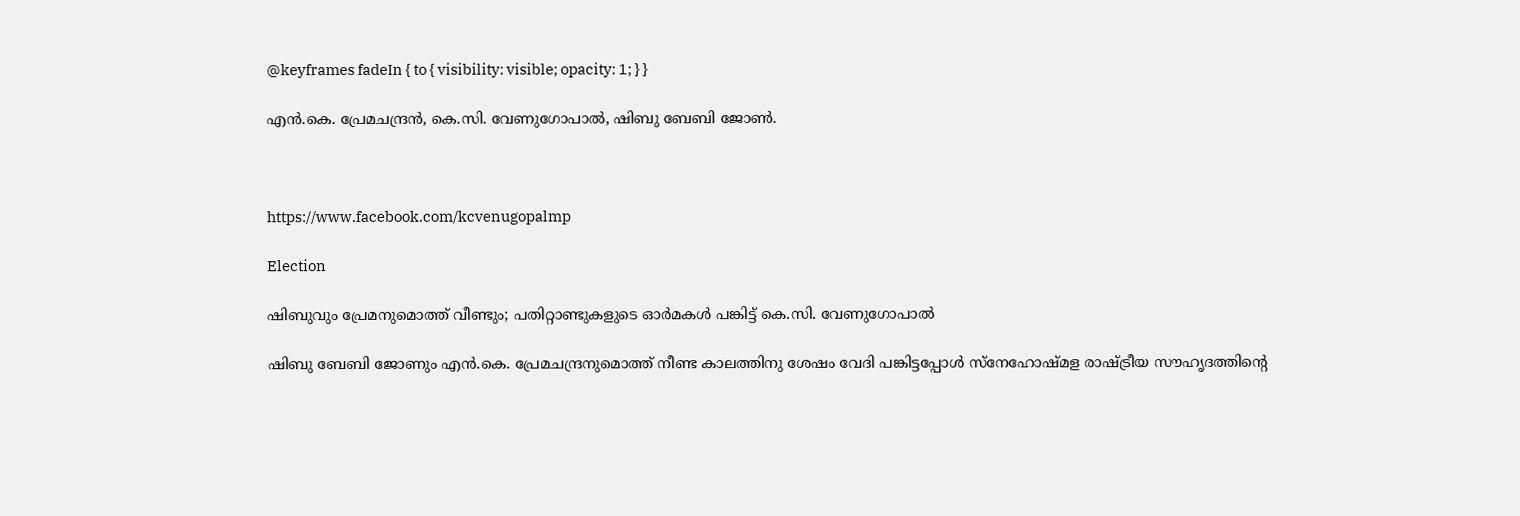@keyframes fadeIn { to { visibility: visible; opacity: 1; } }

എൻ.കെ. പ്രേമചന്ദ്രൻ, കെ.സി. വേണുഗോപാൽ, ഷിബു ബേബി ജോൺ.



https://www.facebook.com/kcvenugopalmp

Election

ഷിബുവും പ്രേമനുമൊത്ത് വീണ്ടും; പതിറ്റാണ്ടുകളുടെ ഓർമകൾ പങ്കിട്ട് കെ.സി. വേണുഗോപാൽ

ഷിബു ബേബി ജോണും എൻ.കെ. പ്രേമചന്ദ്രനുമൊത്ത് നീണ്ട കാലത്തിനു ശേഷം വേദി പങ്കിട്ടപ്പോൾ സ്നേഹോഷ്മള രാഷ്ട്രീയ സൗഹൃദത്തിന്‍റെ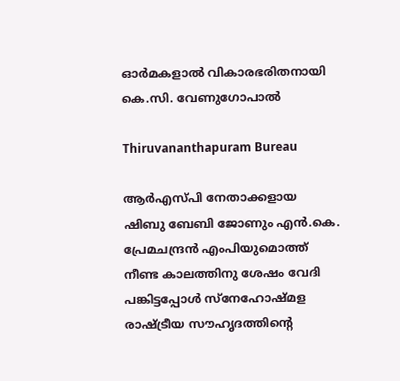ഓർമകളാൽ വികാരഭരിതനായി കെ.സി. വേണുഗോപാൽ

Thiruvananthapuram Bureau

ആർഎസ്‌പി നേതാക്കളായ ഷിബു ബേബി ജോണും എൻ.കെ. പ്രേമചന്ദ്രൻ എംപിയുമൊത്ത് നീണ്ട കാലത്തിനു ശേഷം വേദി പങ്കിട്ടപ്പോൾ സ്നേഹോഷ്മള രാഷ്ട്രീയ സൗഹൃദത്തിന്‍റെ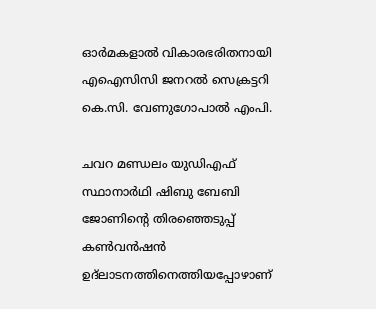ഓർമകളാൽ വികാരഭരിതനായി എഐസിസി ജനറൽ സെക്രട്ടറി കെ.സി. വേണുഗോപാൽ എംപി.

ചവറ മണ്ഡലം യുഡിഎഫ് സ്ഥാനാർഥി ഷിബു ബേബി ജോണിന്‍റെ തിരഞ്ഞെടുപ്പ് കൺവൻഷൻ ഉദ്ലാടനത്തിനെത്തിയപ്പോഴാണ്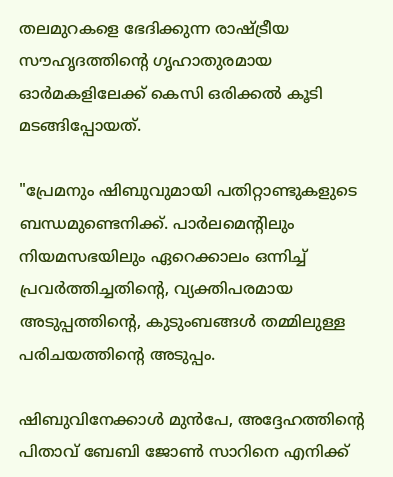തലമുറകളെ ഭേദിക്കുന്ന രാഷ്ട്രീയ സൗഹൃദത്തിന്‍റെ ഗൃഹാതുരമായ ഓർമകളിലേക്ക് കെസി ഒരിക്കൽ കൂടി മടങ്ങിപ്പോയത്.

"പ്രേമനും ഷിബുവുമായി പതിറ്റാണ്ടുകളുടെ ബന്ധമുണ്ടെനിക്ക്. പാർലമെന്‍റിലും നിയമസഭയിലും ഏറെക്കാലം ഒന്നിച്ച് പ്രവർത്തിച്ചതിന്‍റെ, വ്യക്തിപരമായ അടുപ്പത്തിന്‍റെ, കുടുംബങ്ങൾ തമ്മിലുള്ള പരിചയത്തിന്‍റെ അടുപ്പം.

ഷിബുവിനേക്കാൾ മുൻപേ, അദ്ദേഹത്തിന്‍റെ പിതാവ് ബേബി ജോൺ സാറിനെ എനിക്ക്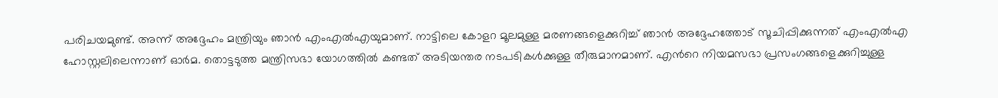പരിചയമുണ്ട്. അന്ന് അദ്ദേഹം മന്ത്രിയും ഞാൻ എംഎൽഎയുമാണ്. നാട്ടിലെ കോളറ മൂലമുള്ള മരണങ്ങളെക്കുറിച്ച് ഞാൻ അദ്ദേഹത്തോട് സൂചിപ്പിക്കുന്നത് എംഎൽഎ ഹോസ്റ്റലിലെന്നാണ് ഓർമ. തൊട്ടടുത്ത മന്ത്രിസഭാ യോഗത്തിൽ കണ്ടത് അടിയന്തര നടപടികൾക്കുള്ള തീരുമാനമാണ്. എന്‍റെ നിയമസഭാ പ്രസംഗങ്ങളെക്കുറിച്ചുള്ള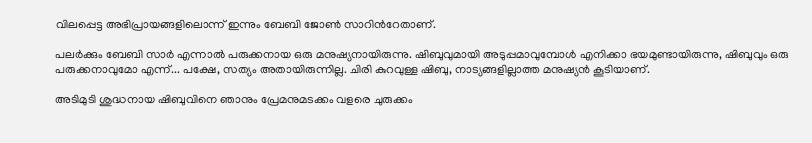വിലപ്പെട്ട അഭിപ്രായങ്ങളിലൊന്ന് ഇന്നും ബേബി ജോൺ സാറിന്‍റേതാണ്.

പലർക്കും ബേബി സാർ എന്നാൽ പരുക്കനായ ഒരു മനുഷ്യനായിരുന്നു. ഷിബുവുമായി അടുപ്പമാവുമ്പോൾ എനിക്കാ ഭയമുണ്ടായിരുന്നു, ഷിബുവും ഒരു പരുക്കനാവുമോ എന്ന്... പക്ഷേ, സത്യം അതായിരുന്നില്ല. ചിരി കുറവുള്ള ഷിബു, നാട്യങ്ങളില്ലാത്ത മനുഷ്യൻ കൂടിയാണ്.

അടിമുടി ശുദ്ധനായ ഷിബുവിനെ ഞാനും പ്രേമനുമടക്കം വളരെ ചുരുക്കം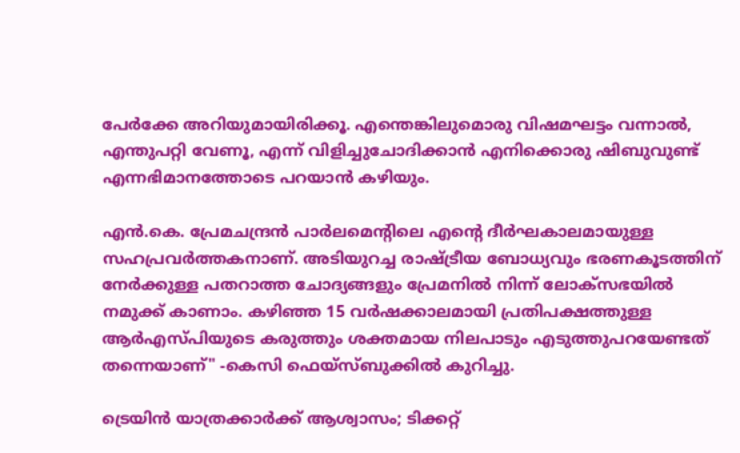പേർക്കേ അറിയുമായിരിക്കൂ. എന്തെങ്കിലുമൊരു വിഷമഘട്ടം വന്നാൽ, എന്തുപറ്റി വേണൂ, എന്ന് വിളിച്ചുചോദിക്കാൻ എനിക്കൊരു ഷിബുവുണ്ട് എന്നഭിമാനത്തോടെ പറയാൻ കഴിയും.

എൻ.കെ. പ്രേമചന്ദ്രൻ പാർലമെന്‍റിലെ എന്‍റെ ദീർഘകാലമായുള്ള സഹപ്രവർത്തകനാണ്. അടിയുറച്ച രാഷ്ട്രീയ ബോധ്യവും ഭരണകൂടത്തിന് നേർക്കുള്ള പതറാത്ത ചോദ്യങ്ങളും പ്രേമനിൽ നിന്ന് ലോക്സഭയിൽ നമുക്ക് കാണാം. കഴിഞ്ഞ 15 വർഷക്കാലമായി പ്രതിപക്ഷത്തുള്ള ആർഎസ്പിയുടെ കരുത്തും ശക്തമായ നിലപാടും എടുത്തുപറയേണ്ടത് തന്നെയാണ്" -കെസി ഫെയ്സ്ബുക്കിൽ കുറിച്ചു.

ട്രെയിൻ യാത്രക്കാർക്ക് ആശ്വാസം; ടിക്കറ്റ്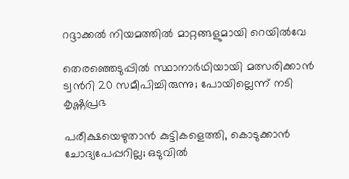റദ്ദാക്കൽ നിയമത്തിൽ മാറ്റങ്ങളുമായി റെയിൽവേ

തെരഞ്ഞെടുപ്പിൽ സ്ഥാനാർഥിയായി മത്സരിക്കാൻ ട്വന്‍റി 20 സമീപിച്ചിരുന്നു; പോയില്ലെന്ന് നടി കൃഷ്ണപ്രഭ

പരീക്ഷയെഴുതാൻ കുട്ടികളെത്തി, കൊടുക്കാൻ ചോദ്യപേപ്പറില്ല; ഒടുവിൽ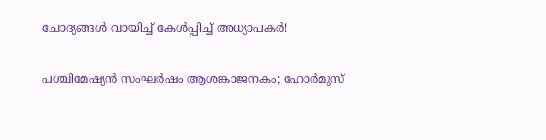ചോദ്യങ്ങൾ വായിച്ച് കേൾപ്പിച്ച് അധ്യാപകർ!

പശ്ചിമേഷ്യൻ സംഘർഷം ആശങ്കാജനകം; ഹോർമുസ്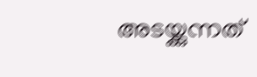അടയ്ക്കുന്നത്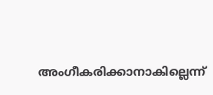അംഗീകരിക്കാനാകില്ലെന്ന്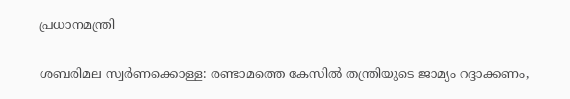പ്രധാനമന്ത്രി

ശബരിമല സ്വർണക്കൊള്ള: രണ്ടാമത്തെ കേസിൽ തന്ത്രിയുടെ ജാമ‍്യം റദ്ദാക്കണം,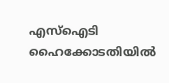എസ്ഐടി ഹൈക്കോടതിയിൽ